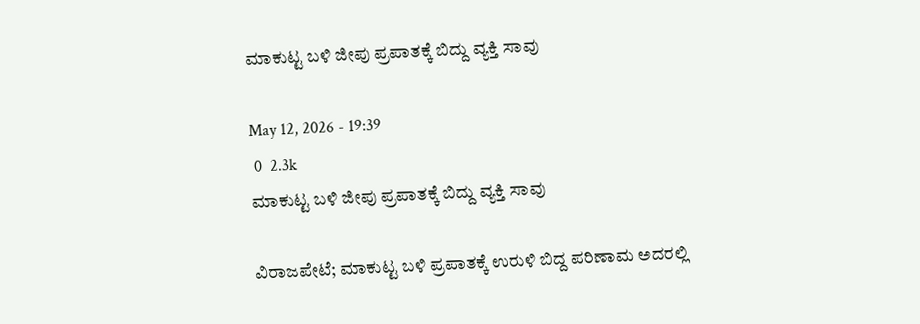ಮಾಕುಟ್ಟ ಬಳಿ ಜೀಪು ಪ್ರಪಾತಕ್ಕೆ ಬಿದ್ದು ವ್ಯಕ್ತಿ ಸಾವು

May 12, 2026 - 19:39
 0  2.3k
ಮಾಕುಟ್ಟ ಬಳಿ ಜೀಪು ಪ್ರಪಾತಕ್ಕೆ ಬಿದ್ದು ವ್ಯಕ್ತಿ ಸಾವು

ವಿರಾಜಪೇಟೆ; ಮಾಕುಟ್ಟ ಬಳಿ ಪ್ರಪಾತಕ್ಕೆ ಉರುಳಿ ಬಿದ್ದ ಪರಿಣಾಮ ಅದರಲ್ಲಿ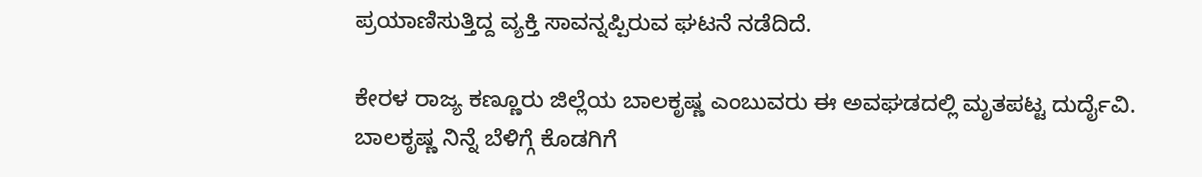ಪ್ರಯಾಣಿಸುತ್ತಿದ್ದ ವ್ಯಕ್ತಿ ಸಾವನ್ನಪ್ಪಿರುವ ಘಟನೆ ನಡೆದಿದೆ.

ಕೇರಳ ರಾಜ್ಯ ಕಣ್ಣೂರು ಜಿಲ್ಲೆಯ ಬಾಲಕೃಷ್ಣ ಎಂಬುವರು ಈ ಅವಘಡದಲ್ಲಿ ಮೃತಪಟ್ಟ ದುರ್ದೈವಿ. ಬಾಲಕೃಷ್ಣ ನಿನ್ನೆ ಬೆಳಿಗ್ಗೆ ಕೊಡಗಿಗೆ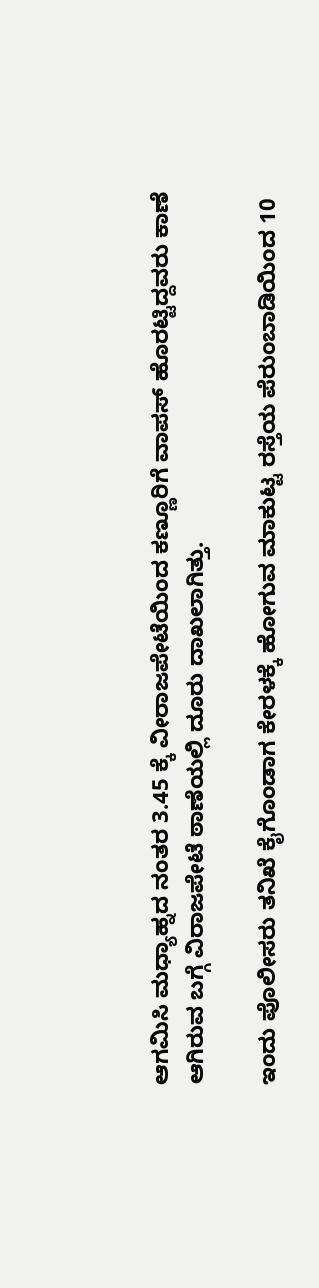ಆಗಮಿಸಿ ಮಧ್ಯಾಹ್ನದ ನಂತರ 3.45 ಕ್ಕೆ ವೀರಾಜಪೇಟೆಯಿಂದ ಕಣ್ಣೂರಿಗೆ ವಾಪಸ್ ಹೊರಟ್ಟಿದ್ದವರು ಕಾಣೆ ಆಗಿರುವ ಬಗ್ಗೆ ವಿರಾಜಪೇಟೆ ಠಾಣೆಯಲ್ಲಿ ದೂರು ದಾಖಲಾಗಿತ್ತು.

ಇಂದು ಪೊಲೀಸರು ತನಿಖೆ ಕೈಗೊಂಡಾಗ ಕೇರಳಕ್ಕೆ ಹೋಗುವ ಮಾಕುಟ್ಟ ರಸ್ತೆಯ ಪೆರುಂಬಾಡಿಯಿಂದ 10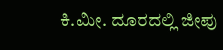ಕಿ.ಮೀ. ದೂರದಲ್ಲಿ ಜೀಪು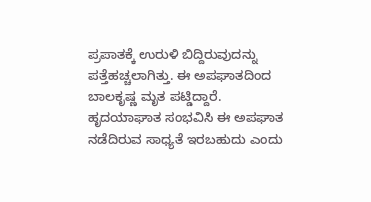ಪ್ರಪಾತಕ್ಕೆ ಉರುಳಿ ಬಿದ್ದಿರುವುದನ್ನು ಪತ್ತೆಹಚ್ಚಲಾಗಿತ್ತು. ಈ ಅಪಘಾತದಿಂದ ಬಾಲಕೃಷ್ಣ ಮೃತ ಪಟ್ಡಿದ್ದಾರೆ. ಹೃದಯಾಘಾತ ಸಂಭವಿಸಿ ಈ ಅಪಘಾತ ನಡೆದಿರುವ ಸಾಧ್ಯತೆ ಇರಬಹುದು ಎಂದು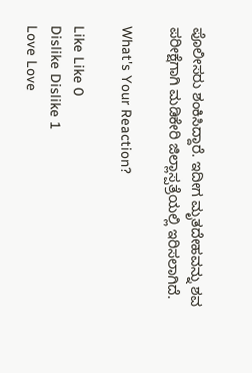ಪೊಲೀಸರು ಶಂಕಿಸಿದ್ದಾರೆ. ಇದೀಗ ಮೃತದೇಹವನ್ನು ಶವ ಪರೀಕ್ಷೆಗಾಗಿ ಮಡಿಕೇರಿ ಜಿಲ್ಲಾಸ್ಪತ್ರೆಯಲ್ಲಿ ಇರಿಸಲಾಗಿದೆ.

What's Your Reaction?

Like Like 0
Dislike Dislike 1
Love Love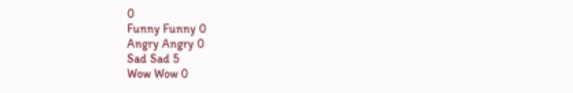0
Funny Funny 0
Angry Angry 0
Sad Sad 5
Wow Wow 0